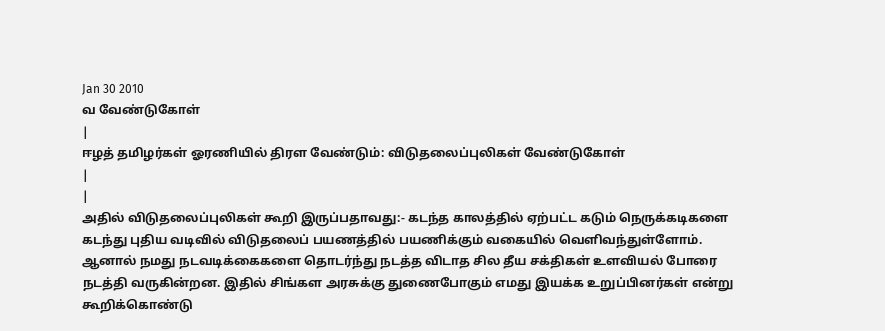Jan 30 2010
வ வேண்டுகோள்
|
ஈழத் தமிழர்கள் ஓரணியில் திரள வேண்டும்: விடுதலைப்புலிகள் வேண்டுகோள்
|
|
அதில் விடுதலைப்புலிகள் கூறி இருப்பதாவது:- கடந்த காலத்தில் ஏற்பட்ட கடும் நெருக்கடிகளை கடந்து புதிய வடிவில் விடுதலைப் பயணத்தில் பயணிக்கும் வகையில் வெளிவந்துள்ளோம். ஆனால் நமது நடவடிக்கைகளை தொடர்ந்து நடத்த விடாத சில தீய சக்திகள் உளவியல் போரை நடத்தி வருகின்றன. இதில் சிங்கள அரசுக்கு துணைபோகும் எமது இயக்க உறுப்பினர்கள் என்று கூறிக்கொண்டு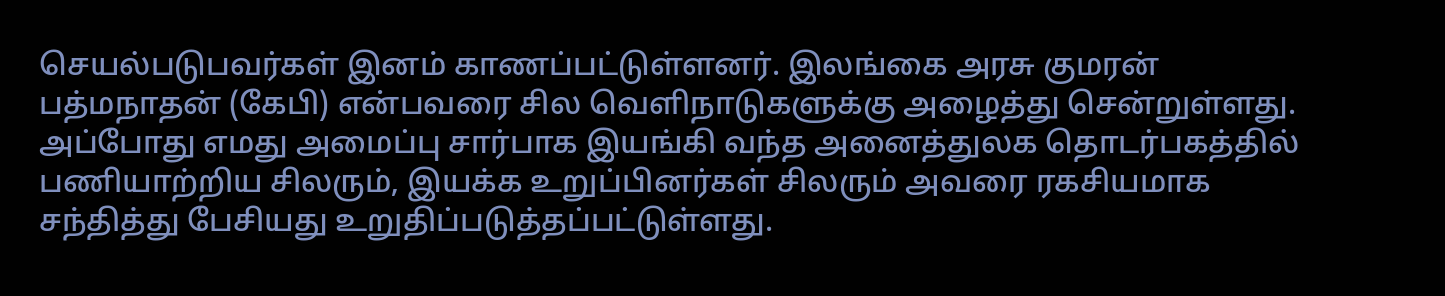செயல்படுபவர்கள் இனம் காணப்பட்டுள்ளனர். இலங்கை அரசு குமரன் பத்மநாதன் (கேபி) என்பவரை சில வெளிநாடுகளுக்கு அழைத்து சென்றுள்ளது. அப்போது எமது அமைப்பு சார்பாக இயங்கி வந்த அனைத்துலக தொடர்பகத்தில் பணியாற்றிய சிலரும், இயக்க உறுப்பினர்கள் சிலரும் அவரை ரகசியமாக சந்தித்து பேசியது உறுதிப்படுத்தப்பட்டுள்ளது.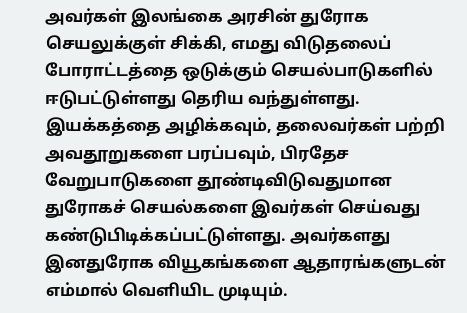அவர்கள் இலங்கை அரசின் துரோக செயலுக்குள் சிக்கி, எமது விடுதலைப் போராட்டத்தை ஒடுக்கும் செயல்பாடுகளில் ஈடுபட்டுள்ளது தெரிய வந்துள்ளது. இயக்கத்தை அழிக்கவும், தலைவர்கள் பற்றி அவதூறுகளை பரப்பவும், பிரதேச வேறுபாடுகளை தூண்டிவிடுவதுமான துரோகச் செயல்களை இவர்கள் செய்வது கண்டுபிடிக்கப்பட்டுள்ளது. அவர்களது இனதுரோக வியூகங்களை ஆதாரங்களுடன் எம்மால் வெளியிட முடியும்.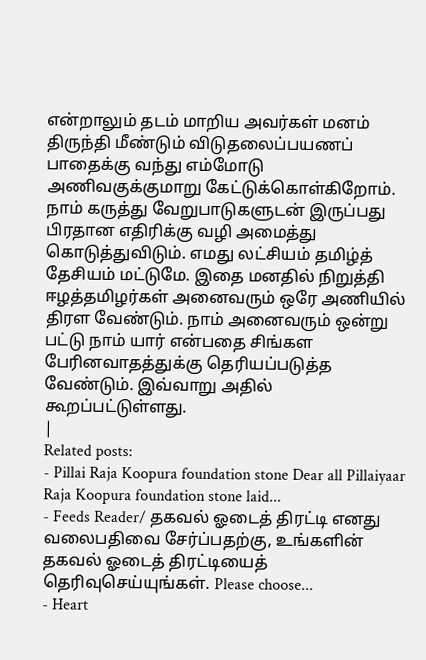என்றாலும் தடம் மாறிய அவர்கள் மனம் திருந்தி மீண்டும் விடுதலைப்பயணப் பாதைக்கு வந்து எம்மோடு அணிவகுக்குமாறு கேட்டுக்கொள்கிறோம். நாம் கருத்து வேறுபாடுகளுடன் இருப்பது பிரதான எதிரிக்கு வழி அமைத்து கொடுத்துவிடும். எமது லட்சியம் தமிழ்த் தேசியம் மட்டுமே. இதை மனதில் நிறுத்தி ஈழத்தமிழர்கள் அனைவரும் ஒரே அணியில் திரள வேண்டும். நாம் அனைவரும் ஒன்று பட்டு நாம் யார் என்பதை சிங்கள பேரினவாதத்துக்கு தெரியப்படுத்த வேண்டும். இவ்வாறு அதில் கூறப்பட்டுள்ளது.
|
Related posts:
- Pillai Raja Koopura foundation stone Dear all Pillaiyaar Raja Koopura foundation stone laid...
- Feeds Reader/ தகவல் ஓடைத் திரட்டி எனது வலைபதிவை சேர்ப்பதற்கு, உங்களின் தகவல் ஓடைத் திரட்டியைத் தெரிவுசெய்யுங்கள். Please choose...
- Heart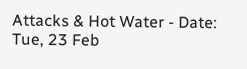Attacks & Hot Water - Date: Tue, 23 Feb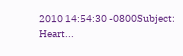2010 14:54:30 -0800Subject: Heart...